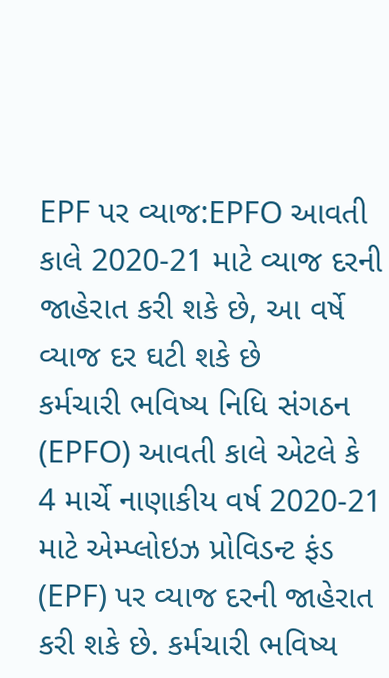EPF પર વ્યાજ:EPFO આવતી કાલે 2020-21 માટે વ્યાજ દરની જાહેરાત કરી શકે છે, આ વર્ષે વ્યાજ દર ઘટી શકે છે
કર્મચારી ભવિષ્ય નિધિ સંગઠન (EPFO) આવતી કાલે એટલે કે 4 માર્ચે નાણાકીય વર્ષ 2020-21 માટે એમ્પ્લોઇઝ પ્રોવિડન્ટ ફંડ (EPF) પર વ્યાજ દરની જાહેરાત કરી શકે છે. કર્મચારી ભવિષ્ય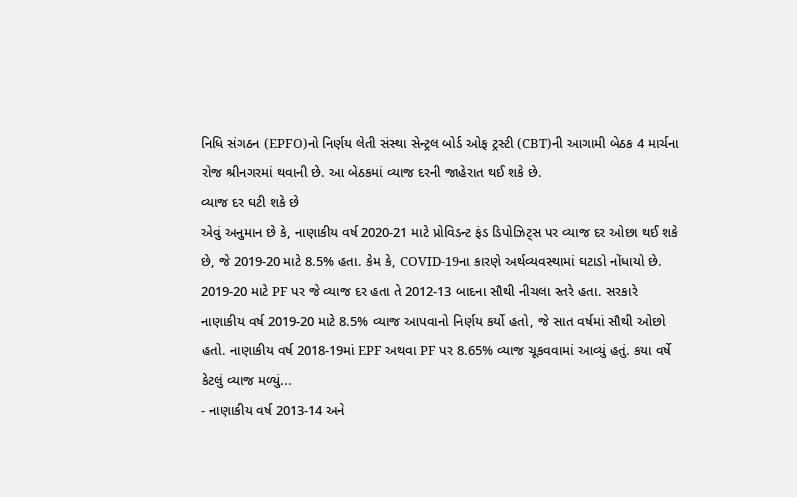નિધિ સંગઠન (EPFO)નો નિર્ણય લેતી સંસ્થા સેન્ટ્રલ બોર્ડ ઓફ ટ્રસ્ટી (CBT)ની આગામી બેઠક 4 માર્ચના રોજ શ્રીનગરમાં થવાની છે. આ બેઠકમાં વ્યાજ દરની જાહેરાત થઈ શકે છે.
વ્યાજ દર ઘટી શકે છે
એવું અનુમાન છે કે, નાણાકીય વર્ષ 2020-21 માટે પ્રોવિડન્ટ ફંડ ડિપોઝિટ્સ પર વ્યાજ દર ઓછા થઈ શકે છે, જે 2019-20 માટે 8.5% હતા. કેમ કે, COVID-19ના કારણે અર્થવ્યવસ્થામાં ઘટાડો નોંધાયો છે. 2019-20 માટે PF પર જે વ્યાજ દર હતા તે 2012-13 બાદના સૌથી નીચલા સ્તરે હતા. સરકારે નાણાકીય વર્ષ 2019-20 માટે 8.5% વ્યાજ આપવાનો નિર્ણય કર્યો હતો, જે સાત વર્ષમાં સૌથી ઓછો હતો. નાણાકીય વર્ષ 2018-19માં EPF અથવા PF પર 8.65% વ્યાજ ચૂકવવામાં આવ્યું હતું. કયા વર્ષે કેટલું વ્યાજ મળ્યું...
- નાણાકીય વર્ષ 2013-14 અને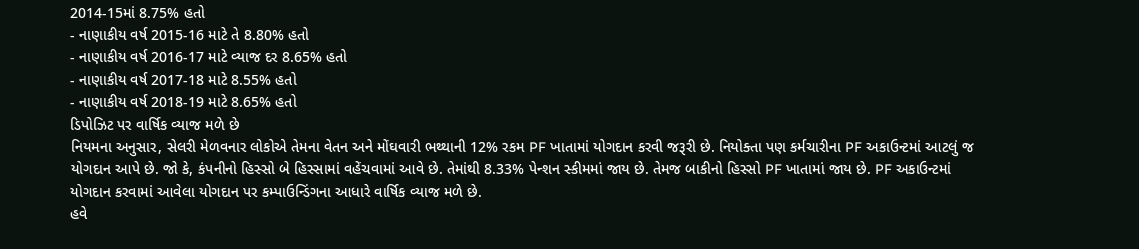2014-15માં 8.75% હતો
- નાણાકીય વર્ષ 2015-16 માટે તે 8.80% હતો
- નાણાકીય વર્ષ 2016-17 માટે વ્યાજ દર 8.65% હતો
- નાણાકીય વર્ષ 2017-18 માટે 8.55% હતો
- નાણાકીય વર્ષ 2018-19 માટે 8.65% હતો
ડિપોઝિટ પર વાર્ષિક વ્યાજ મળે છે
નિયમના અનુસાર, સેલરી મેળવનાર લોકોએ તેમના વેતન અને મોંઘવારી ભથ્થાની 12% રકમ PF ખાતામાં યોગદાન કરવી જરૂરી છે. નિયોક્તા પણ કર્મચારીના PF અકાઉન્ટમાં આટલું જ યોગદાન આપે છે. જો કે, કંપનીનો હિસ્સો બે હિસ્સામાં વહેંચવામાં આવે છે. તેમાંથી 8.33% પેન્શન સ્કીમમાં જાય છે. તેમજ બાકીનો હિસ્સો PF ખાતામાં જાય છે. PF અકાઉન્ટમાં યોગદાન કરવામાં આવેલા યોગદાન પર કમ્પાઉન્ડિંગના આધારે વાર્ષિક વ્યાજ મળે છે.
હવે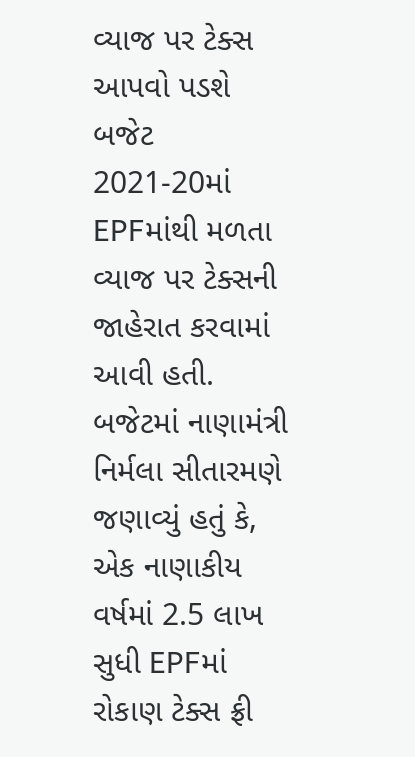વ્યાજ પર ટેક્સ આપવો પડશે
બજેટ 2021-20માં EPFમાંથી મળતા વ્યાજ પર ટેક્સની જાહેરાત કરવામાં આવી હતી. બજેટમાં નાણામંત્રી નિર્મલા સીતારમણે જણાવ્યું હતું કે, એક નાણાકીય વર્ષમાં 2.5 લાખ સુધી EPFમાં રોકાણ ટેક્સ ફ્રી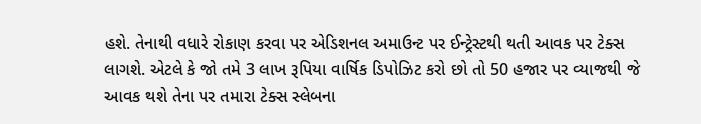હશે. તેનાથી વધારે રોકાણ કરવા પર એડિશનલ અમાઉન્ટ પર ઈન્ટ્રેસ્ટથી થતી આવક પર ટેક્સ લાગશે. એટલે કે જો તમે 3 લાખ રૂપિયા વાર્ષિક ડિપોઝિટ કરો છો તો 50 હજાર પર વ્યાજથી જે આવક થશે તેના પર તમારા ટેક્સ સ્લેબના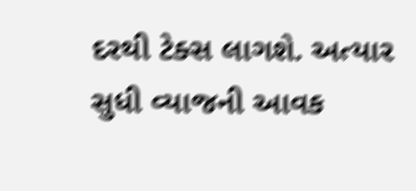દરથી ટેક્સ લાગશે. અત્યાર સુધી વ્યાજની આવક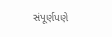સંપૂર્ણપણે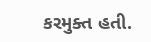કરમુક્ત હતી.